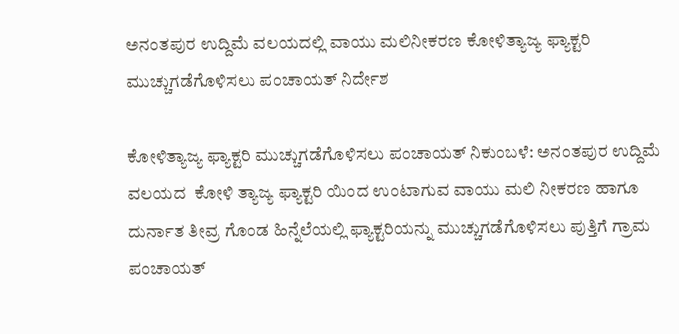ಅನಂತಪುರ ಉದ್ದಿಮೆ ವಲಯದಲ್ಲಿ ವಾಯು ಮಲಿನೀಕರಣ ಕೋಳಿತ್ಯಾಜ್ಯ ಫ್ಯಾಕ್ಟರಿ ಮುಚ್ಚುಗಡೆಗೊಳಿಸಲು ಪಂಚಾಯತ್ ನಿರ್ದೇಶ

ಕೋಳಿತ್ಯಾಜ್ಯ ಫ್ಯಾಕ್ಟರಿ ಮುಚ್ಚುಗಡೆಗೊಳಿಸಲು ಪಂಚಾಯತ್ ನಿಕುಂಬಳೆ: ಅನಂತಪುರ ಉದ್ದಿಮೆ ವಲಯದ  ಕೋಳಿ ತ್ಯಾಜ್ಯ ಫ್ಯಾಕ್ಟರಿ ಯಿಂದ ಉಂಟಾಗುವ ವಾಯು ಮಲಿ ನೀಕರಣ ಹಾಗೂ ದುರ್ನಾತ ತೀವ್ರ ಗೊಂಡ ಹಿನ್ನೆಲೆಯಲ್ಲಿ ಫ್ಯಾಕ್ಟರಿಯನ್ನು ಮುಚ್ಚುಗಡೆಗೊಳಿಸಲು ಪುತ್ತಿಗೆ ಗ್ರಾಮ ಪಂಚಾಯತ್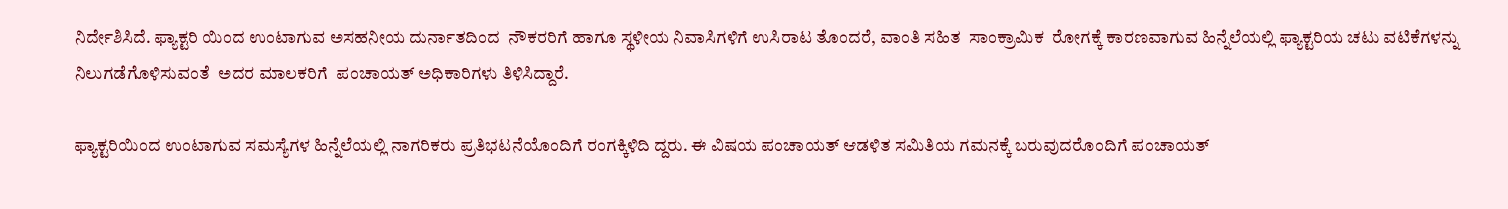ನಿರ್ದೇಶಿಸಿದೆ. ಫ್ಯಾಕ್ಟರಿ ಯಿಂದ ಉಂಟಾಗುವ ಅಸಹನೀಯ ದುರ್ನಾತದಿಂದ  ನೌಕರರಿಗೆ ಹಾಗೂ ಸ್ಥಳೀಯ ನಿವಾಸಿಗಳಿಗೆ ಉಸಿರಾಟ ತೊಂದರೆ, ವಾಂತಿ ಸಹಿತ  ಸಾಂಕ್ರಾಮಿಕ  ರೋಗಕ್ಕೆ ಕಾರಣವಾಗುವ ಹಿನ್ನೆಲೆಯಲ್ಲಿ ಫ್ಯಾಕ್ಟರಿಯ ಚಟು ವಟಿಕೆಗಳನ್ನು ನಿಲುಗಡೆಗೊಳಿಸುವಂತೆ  ಅದರ ಮಾಲಕರಿಗೆ  ಪಂಚಾಯತ್ ಅಧಿಕಾರಿಗಳು ತಿಳಿಸಿದ್ದಾರೆ.

ಫ್ಯಾಕ್ಟರಿಯಿಂದ ಉಂಟಾಗುವ ಸಮಸ್ಯೆಗಳ ಹಿನ್ನೆಲೆಯಲ್ಲಿ ನಾಗರಿಕರು ಪ್ರತಿಭಟನೆಯೊಂದಿಗೆ ರಂಗಕ್ಕಿಳಿದಿ ದ್ದರು. ಈ ವಿಷಯ ಪಂಚಾಯತ್ ಆಡಳಿತ ಸಮಿತಿಯ ಗಮನಕ್ಕೆ ಬರುವುದರೊಂದಿಗೆ ಪಂಚಾಯತ್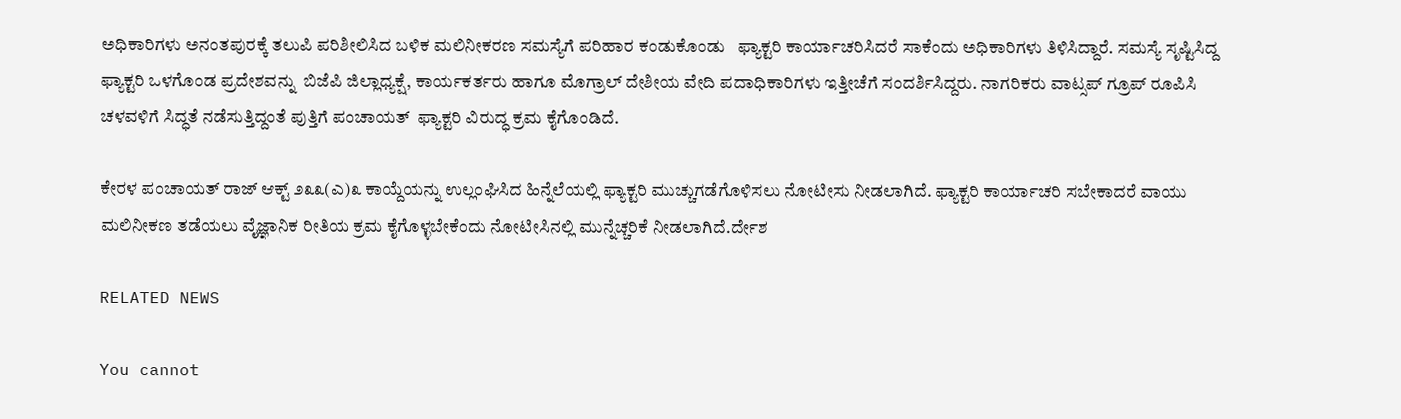ಅಧಿಕಾರಿಗಳು ಅನಂತಪುರಕ್ಕೆ ತಲುಪಿ ಪರಿಶೀಲಿಸಿದ ಬಳಿಕ ಮಲಿನೀಕರಣ ಸಮಸ್ಯೆಗೆ ಪರಿಹಾರ ಕಂಡುಕೊಂಡು   ಫ್ಯಾಕ್ಟರಿ ಕಾರ್ಯಾಚರಿಸಿದರೆ ಸಾಕೆಂದು ಅಧಿಕಾರಿಗಳು ತಿಳಿಸಿದ್ದಾರೆ. ಸಮಸ್ಯೆ ಸೃಷ್ಟಿಸಿದ್ದ ಫ್ಯಾಕ್ಟರಿ ಒಳಗೊಂಡ ಪ್ರದೇಶವನ್ನು  ಬಿಜೆಪಿ ಜಿಲ್ಲಾಧ್ಯಕ್ಷೆ, ಕಾರ್ಯಕರ್ತರು ಹಾಗೂ ಮೊಗ್ರಾಲ್ ದೇಶೀಯ ವೇದಿ ಪದಾಧಿಕಾರಿಗಳು ಇತ್ತೀಚೆಗೆ ಸಂದರ್ಶಿಸಿದ್ದರು. ನಾಗರಿಕರು ವಾಟ್ಸಪ್ ಗ್ರೂಪ್ ರೂಪಿಸಿ ಚಳವಳಿಗೆ ಸಿದ್ಧತೆ ನಡೆಸುತ್ತಿದ್ದಂತೆ ಪುತ್ತಿಗೆ ಪಂಚಾಯತ್  ಫ್ಯಾಕ್ಟರಿ ವಿರುದ್ಧ ಕ್ರಮ ಕೈಗೊಂಡಿದೆ.

ಕೇರಳ ಪಂಚಾಯತ್ ರಾಜ್ ಆಕ್ಟ್ ೨೩೩(ಎ)೩ ಕಾಯ್ದೆಯನ್ನು ಉಲ್ಲಂಘಿಸಿದ ಹಿನ್ನೆಲೆಯಲ್ಲಿ ಫ್ಯಾಕ್ಟರಿ ಮುಚ್ಚುಗಡೆಗೊಳಿಸಲು ನೋಟೀಸು ನೀಡಲಾಗಿದೆ. ಫ್ಯಾಕ್ಟರಿ ಕಾರ್ಯಾಚರಿ ಸಬೇಕಾದರೆ ವಾಯು ಮಲಿನೀಕಣ ತಡೆಯಲು ವೈಜ್ಞಾನಿಕ ರೀತಿಯ ಕ್ರಮ ಕೈಗೊಳ್ಳಬೇಕೆಂದು ನೋಟೀಸಿನಲ್ಲಿ ಮುನ್ನೆಚ್ಚರಿಕೆ ನೀಡಲಾಗಿದೆ.ರ್ದೇಶ

RELATED NEWS

You cannot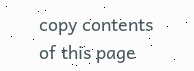copy contents of this page